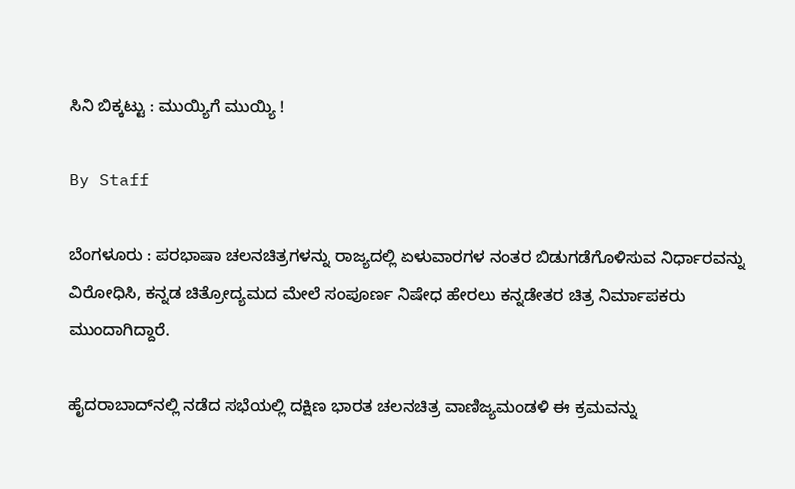ಸಿನಿ ಬಿಕ್ಕಟ್ಟು : ಮುಯ್ಯಿಗೆ ಮುಯ್ಯಿ !

By Staff

ಬೆಂಗಳೂರು : ಪರಭಾಷಾ ಚಲನಚಿತ್ರಗಳನ್ನು ರಾಜ್ಯದಲ್ಲಿ ಏಳುವಾರಗಳ ನಂತರ ಬಿಡುಗಡೆಗೊಳಿಸುವ ನಿರ್ಧಾರವನ್ನು ವಿರೋಧಿಸಿ, ಕನ್ನಡ ಚಿತ್ರೋದ್ಯಮದ ಮೇಲೆ ಸಂಪೂರ್ಣ ನಿಷೇಧ ಹೇರಲು ಕನ್ನಡೇತರ ಚಿತ್ರ ನಿರ್ಮಾಪಕರು ಮುಂದಾಗಿದ್ದಾರೆ.

ಹೈದರಾಬಾದ್‌ನಲ್ಲಿ ನಡೆದ ಸಭೆಯಲ್ಲಿ ದಕ್ಷಿಣ ಭಾರತ ಚಲನಚಿತ್ರ ವಾಣಿಜ್ಯಮಂಡಳಿ ಈ ಕ್ರಮವನ್ನು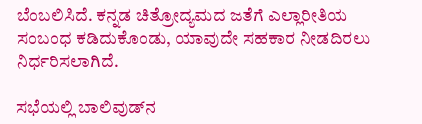ಬೆಂಬಲಿಸಿದೆ. ಕನ್ನಡ ಚಿತ್ರೋದ್ಯಮದ ಜತೆಗೆ ಎಲ್ಲಾರೀತಿಯ ಸಂಬಂಧ ಕಡಿದುಕೊಂಡು, ಯಾವುದೇ ಸಹಕಾರ ನೀಡದಿರಲು ನಿರ್ಧರಿಸಲಾಗಿದೆ.

ಸಭೆಯಲ್ಲಿ ಬಾಲಿವುಡ್‌ನ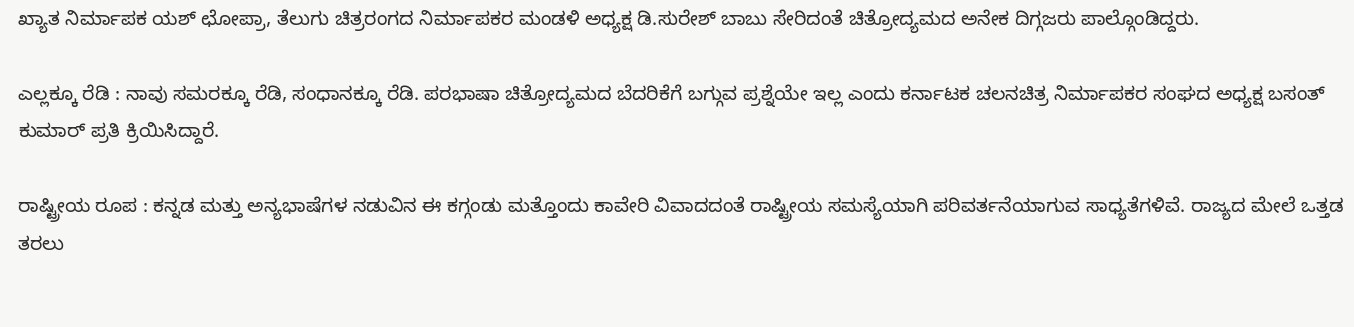ಖ್ಯಾತ ನಿರ್ಮಾಪಕ ಯಶ್‌ ಛೋಪ್ರಾ, ತೆಲುಗು ಚಿತ್ರರಂಗದ ನಿರ್ಮಾಪಕರ ಮಂಡಳಿ ಅಧ್ಯಕ್ಷ ಡಿ.ಸುರೇಶ್‌ ಬಾಬು ಸೇರಿದಂತೆ ಚಿತ್ರೋದ್ಯಮದ ಅನೇಕ ದಿಗ್ಗಜರು ಪಾಲ್ಗೊಂಡಿದ್ದರು.

ಎಲ್ಲಕ್ಕೂ ರೆಡಿ : ನಾವು ಸಮರಕ್ಕೂ ರೆಡಿ, ಸಂಧಾನಕ್ಕೂ ರೆಡಿ. ಪರಭಾಷಾ ಚಿತ್ರೋದ್ಯಮದ ಬೆದರಿಕೆಗೆ ಬಗ್ಗುವ ಪ್ರಶ್ನೆಯೇ ಇಲ್ಲ ಎಂದು ಕರ್ನಾಟಕ ಚಲನಚಿತ್ರ ನಿರ್ಮಾಪಕರ ಸಂಘದ ಅಧ್ಯಕ್ಷ ಬಸಂತ್‌ ಕುಮಾರ್‌ ಪ್ರತಿ ಕ್ರಿಯಿಸಿದ್ದಾರೆ.

ರಾಷ್ಟ್ರೀಯ ರೂಪ : ಕನ್ನಡ ಮತ್ತು ಅನ್ಯಭಾಷೆಗಳ ನಡುವಿನ ಈ ಕಗ್ಗಂಡು ಮತ್ತೊಂದು ಕಾವೇರಿ ವಿವಾದದಂತೆ ರಾಷ್ಟ್ರೀಯ ಸಮಸ್ಯೆಯಾಗಿ ಪರಿವರ್ತನೆಯಾಗುವ ಸಾಧ್ಯತೆಗಳಿವೆ. ರಾಜ್ಯದ ಮೇಲೆ ಒತ್ತಡ ತರಲು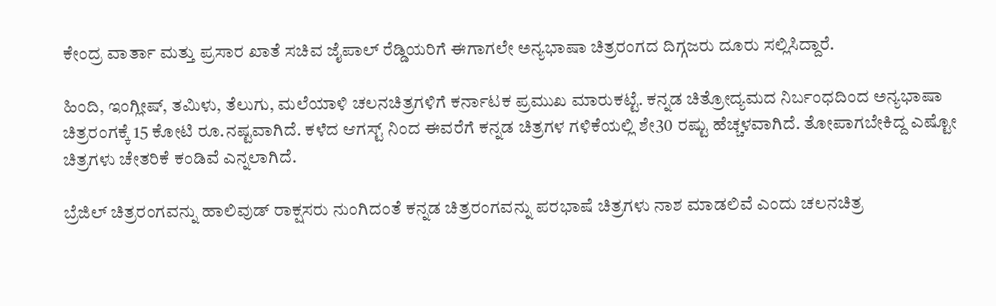ಕೇಂದ್ರ ವಾರ್ತಾ ಮತ್ತು ಪ್ರಸಾರ ಖಾತೆ ಸಚಿವ ಜೈಪಾಲ್‌ ರೆಡ್ಡಿಯರಿಗೆ ಈಗಾಗಲೇ ಅನ್ಯಭಾಷಾ ಚಿತ್ರರಂಗದ ದಿಗ್ಗಜರು ದೂರು ಸಲ್ಲಿಸಿದ್ದಾರೆ.

ಹಿಂದಿ, ಇಂಗ್ಲೀಷ್‌, ತಮಿಳು, ತೆಲುಗು, ಮಲೆಯಾಳಿ ಚಲನಚಿತ್ರಗಳಿಗೆ ಕರ್ನಾಟಕ ಪ್ರಮುಖ ಮಾರುಕಟ್ಟೆ. ಕನ್ನಡ ಚಿತ್ರೋದ್ಯಮದ ನಿರ್ಬಂಧದಿಂದ ಅನ್ಯಭಾಷಾ ಚಿತ್ರರಂಗಕ್ಕೆ 15 ಕೋಟಿ ರೂ.ನಷ್ಟವಾಗಿದೆ. ಕಳೆದ ಆಗಸ್ಟ್‌ ನಿಂದ ಈವರೆಗೆ ಕನ್ನಡ ಚಿತ್ರಗಳ ಗಳಿಕೆಯಲ್ಲಿ ಶೇ30 ರಷ್ಟು ಹೆಚ್ಚಳವಾಗಿದೆ. ತೋಪಾಗಬೇಕಿದ್ದ ಎಷ್ಟೋ ಚಿತ್ರಗಳು ಚೇತರಿಕೆ ಕಂಡಿವೆ ಎನ್ನಲಾಗಿದೆ.

ಬ್ರೆಜಿಲ್‌ ಚಿತ್ರರಂಗವನ್ನು ಹಾಲಿವುಡ್‌ ರಾಕ್ಷಸರು ನುಂಗಿದಂತೆ ಕನ್ನಡ ಚಿತ್ರರಂಗವನ್ನು ಪರಭಾಷೆ ಚಿತ್ರಗಳು ನಾಶ ಮಾಡಲಿವೆ ಎಂದು ಚಲನಚಿತ್ರ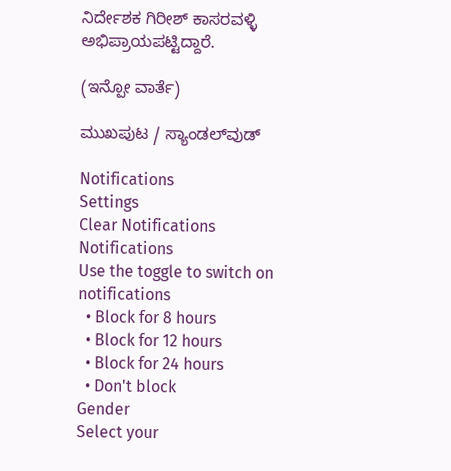ನಿರ್ದೇಶಕ ಗಿರೀಶ್‌ ಕಾಸರವಳ್ಳಿ ಅಭಿಪ್ರಾಯಪಟ್ಟಿದ್ದಾರೆ.

(ಇನ್ಪೋ ವಾರ್ತೆ)

ಮುಖಪುಟ / ಸ್ಯಾಂಡಲ್‌ವುಡ್‌

Notifications
Settings
Clear Notifications
Notifications
Use the toggle to switch on notifications
  • Block for 8 hours
  • Block for 12 hours
  • Block for 24 hours
  • Don't block
Gender
Select your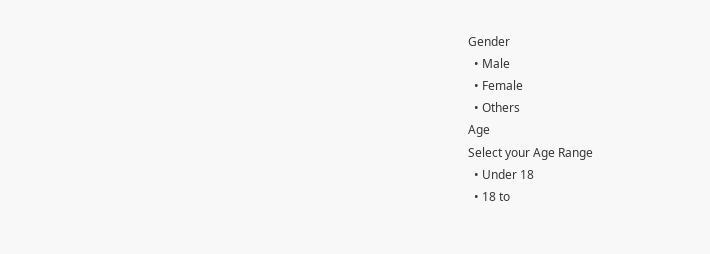Gender
  • Male
  • Female
  • Others
Age
Select your Age Range
  • Under 18
  • 18 to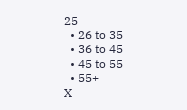25
  • 26 to 35
  • 36 to 45
  • 45 to 55
  • 55+
X